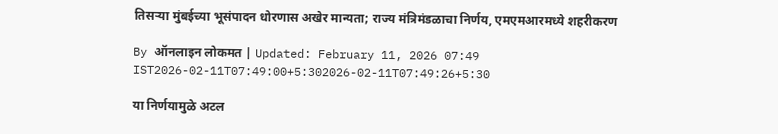तिसऱ्या मुंबईच्या भूसंपादन धोरणास अखेर मान्यता; राज्य मंत्रिमंडळाचा निर्णय, एमएमआरमध्ये शहरीकरण

By ऑनलाइन लोकमत | Updated: February 11, 2026 07:49 IST2026-02-11T07:49:00+5:302026-02-11T07:49:26+5:30

या निर्णयामुळे अटल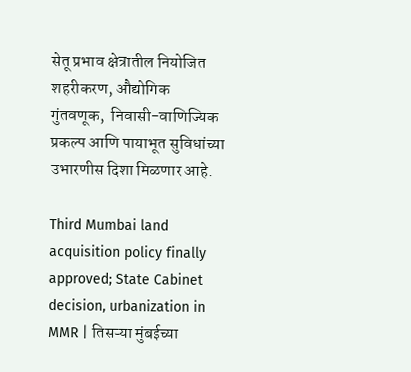सेतू प्रभाव क्षेत्रातील नियोजित शहरीकरण, औद्योगिक गुंतवणूक,  निवासी-वाणिज्यिक प्रकल्प आणि पायाभूत सुविधांच्या उभारणीस दिशा मिळणार आहे.

Third Mumbai land acquisition policy finally approved; State Cabinet decision, urbanization in MMR | तिसऱ्या मुंबईच्या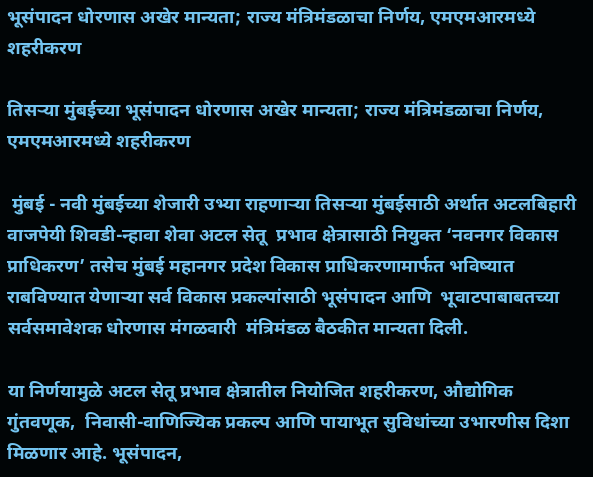भूसंपादन धोरणास अखेर मान्यता; राज्य मंत्रिमंडळाचा निर्णय, एमएमआरमध्ये शहरीकरण

तिसऱ्या मुंबईच्या भूसंपादन धोरणास अखेर मान्यता; राज्य मंत्रिमंडळाचा निर्णय, एमएमआरमध्ये शहरीकरण

 मुंबई - नवी मुंबईच्या शेजारी उभ्या राहणाऱ्या तिसऱ्या मुंबईसाठी अर्थात अटलबिहारी वाजपेयी शिवडी-न्हावा शेवा अटल सेतू  प्रभाव क्षेत्रासाठी नियुक्त ‘नवनगर विकास प्राधिकरण’ तसेच मुंबई महानगर प्रदेश विकास प्राधिकरणामार्फत भविष्यात राबविण्यात येणाऱ्या सर्व विकास प्रकल्पांसाठी भूसंपादन आणि  भूवाटपाबाबतच्या सर्वसमावेशक धोरणास मंगळवारी  मंत्रिमंडळ बैठकीत मान्यता दिली.

या निर्णयामुळे अटल सेतू प्रभाव क्षेत्रातील नियोजित शहरीकरण, औद्योगिक गुंतवणूक,  निवासी-वाणिज्यिक प्रकल्प आणि पायाभूत सुविधांच्या उभारणीस दिशा मिळणार आहे. भूसंपादन,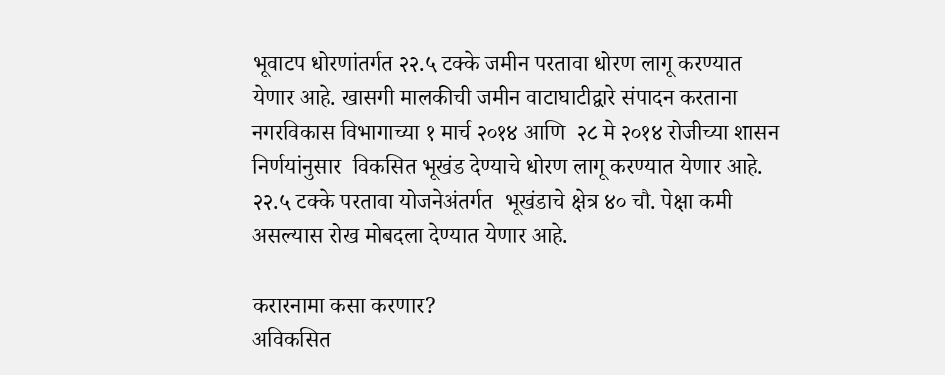भूवाटप धोरणांतर्गत २२.५ टक्के जमीन परतावा धोरण लागू करण्यात येणार आहे. खासगी मालकीची जमीन वाटाघाटीद्वारे संपादन करताना नगरविकास विभागाच्या १ मार्च २०१४ आणि  २८ मे २०१४ रोजीच्या शासन निर्णयांनुसार  विकसित भूखंड देण्याचे धोरण लागू करण्यात येणार आहे. २२.५ टक्के परतावा योजनेअंतर्गत  भूखंडाचे क्षेत्र ४० चौ. पेक्षा कमी असल्यास रोख मोबदला देण्यात येणार आहे.

करारनामा कसा करणार?
अविकसित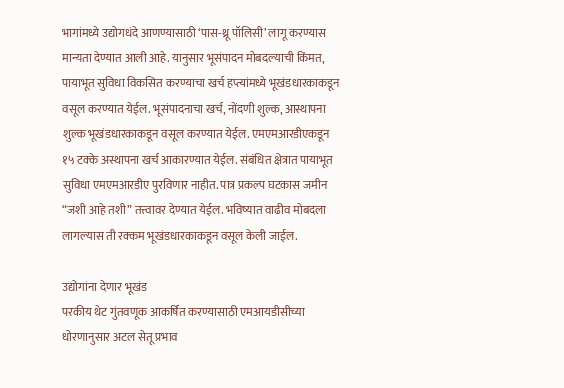भागांमध्ये उद्योगधंदे आणण्यासाठी ‘पास-थ्रू पॉलिसी’ लागू करण्यास मान्यता देण्यात आली आहे. यानुसार भूसंपादन मोबदल्याची किंमत, पायाभूत सुविधा विकसित करण्याचा खर्च हप्त्यांमध्ये भूखंडधारकाकडून वसूल करण्यात येईल. भूसंपादनाचा खर्च, नोंदणी शुल्क, आस्थापना शुल्क भूखंडधारकाकडून वसूल करण्यात येईल. एमएमआरडीएकडून १५ टक्के अस्थापना खर्च आकारण्यात येईल. संबंधित क्षेत्रात पायाभूत सुविधा एमएमआरडीए पुरविणार नाहीत. पात्र प्रकल्प घटकास जमीन “जशी आहे तशी” तत्त्वावर देण्यात येईल. भविष्यात वाढीव मोबदला लागल्यास ती रक्कम भूखंडधारकाकडून वसूल केली जाईल.

उद्योगांना देणार भूखंड
परकीय थेट गुंतवणूक आकर्षित करण्यासाठी एमआयडीसीच्या धोरणानुसार अटल सेतू प्रभाव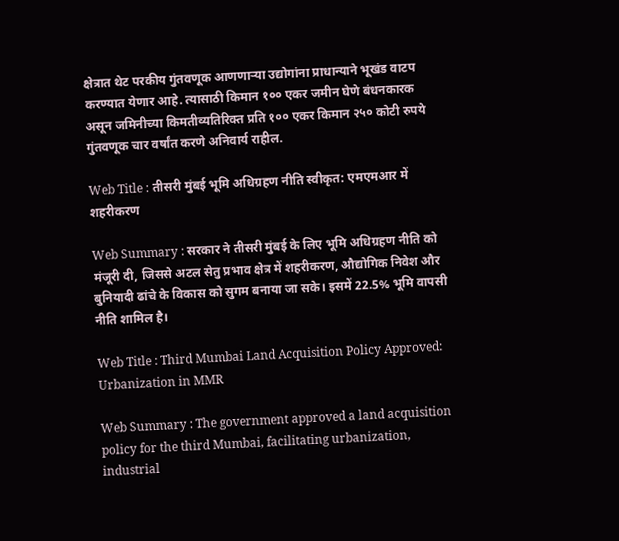क्षेत्रात थेट परकीय गुंतवणूक आणणाऱ्या उद्योगांना प्राधान्याने भूखंड वाटप करण्यात येणार आहे. त्यासाठी किमान १०० एकर जमीन घेणे बंधनकारक असून जमिनीच्या किमतीव्यतिरिक्त प्रति १०० एकर किमान २५० कोटी रुपये गुंतवणूक चार वर्षांत करणे अनिवार्य राहील.

Web Title : तीसरी मुंबई भूमि अधिग्रहण नीति स्वीकृत: एमएमआर में शहरीकरण

Web Summary : सरकार ने तीसरी मुंबई के लिए भूमि अधिग्रहण नीति को मंजूरी दी, जिससे अटल सेतु प्रभाव क्षेत्र में शहरीकरण, औद्योगिक निवेश और बुनियादी ढांचे के विकास को सुगम बनाया जा सके। इसमें 22.5% भूमि वापसी नीति शामिल है।

Web Title : Third Mumbai Land Acquisition Policy Approved: Urbanization in MMR

Web Summary : The government approved a land acquisition policy for the third Mumbai, facilitating urbanization, industrial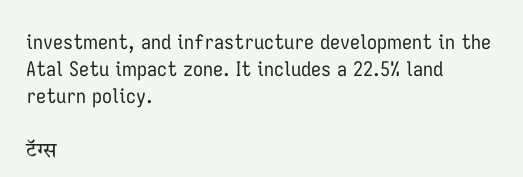investment, and infrastructure development in the Atal Setu impact zone. It includes a 22.5% land return policy.

टॅग्स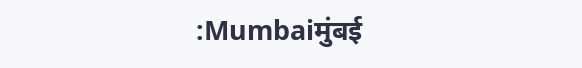:Mumbaiमुंबई